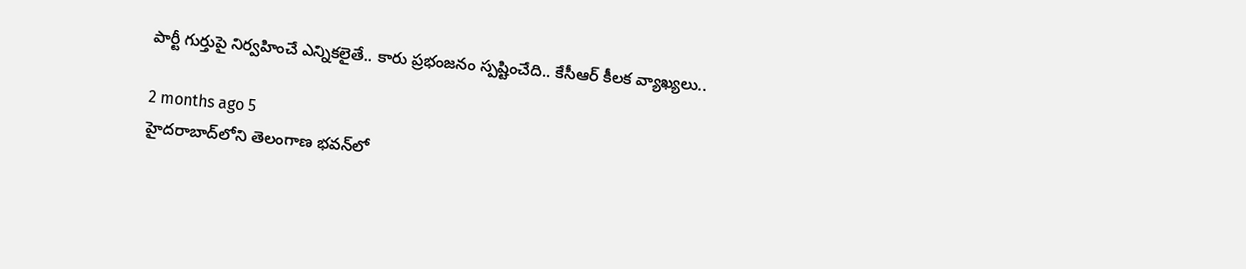పార్టీ గుర్తుపై నిర్వహించే ఎన్నికలైతే.. కారు ప్రభంజనం స్పష్టించేది.. కేసీఆర్ కీలక వ్యాఖ్యలు..

2 months ago 5
హైదరాబాద్‌లోని తెలంగాణ భవన్‌లో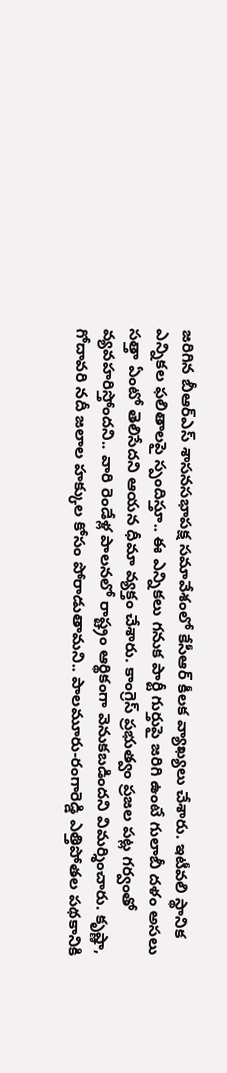జరిగిన బీఆర్ఎస్ శాసనసభాపక్ష సమావేశంలో కేసీఆర్ కీలక వ్యాఖ్యలు చేశారు. ఇటీవలి స్థానిక ఎన్నికల ఫలితాలపై స్పందిస్తూ.. ఈ ఎన్నికలు గనుక పార్టీ గుర్తుపై జరిగి ఉంటే గులాబీ దళం అసలు సత్తా ఏంటో తెలిసేదని ఆయన ధీమా వ్యక్తం చేశారు. కాంగ్రెస్ ప్రభుత్వం ప్రజల పట్ల గర్వంతో వ్యవహరిస్తోందని.. వారి రెండేళ్ల పాలనలో రాష్ట్రం ఆర్థికంగా వెనుకబడిందని విమర్శించారు. కృష్ణా, గోదావరి నదీ జలాల హక్కుల కోసం పోరాడుతామని.. పాలమూరు-రంగారెడ్డి ఎత్తిపోతల పథకానికి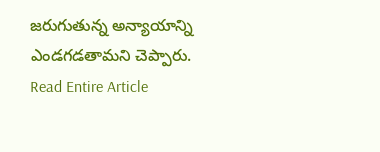జరుగుతున్న అన్యాయాన్ని ఎండగడతామని చెప్పారు.
Read Entire Article